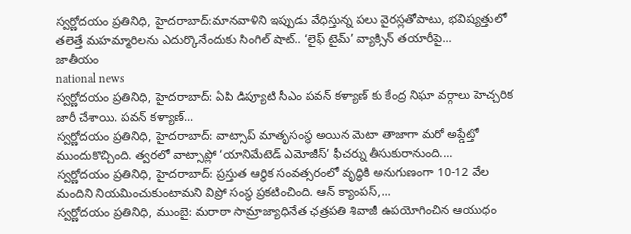స్వర్ణోదయం ప్రతినిధి, హైదరాబాద్:మానవాళిని ఇప్పుడు వేధిస్తున్న పలు వైరస్లతోపాటు, భవిష్యత్తులో తలెత్తే మహమ్మారిలను ఎదుర్కొనేందుకు సింగిల్ షాట్.. ‘లైఫ్ టైమ్’ వ్యాక్సిన్ తయారీపై...
జాతీయం
national news
స్వర్ణోదయం ప్రతినిధి, హైదరాబాద్: ఏపి డిప్యూటి సీఎం పవన్ కళ్యాణ్ కు కేంద్ర నిఘా వర్గాలు హెచ్చరిక జారీ చేశాయి. పవన్ కళ్యాణ్...
స్వర్ణోదయం ప్రతినిధి, హైదరాబాద్: వాట్సాప్ మాతృసంస్థ అయిన మెటా తాజాగా మరో అప్డేట్తో ముందుకొచ్చింది. త్వరలో వాట్సాప్లో ‘యానిమేటెడ్ ఎమోజీస్’ ఫీచర్ను తీసుకురానుంది....
స్వర్ణోదయం ప్రతినిధి, హైదరాబాద్: ప్రస్తుత ఆర్థిక సంవత్సరంలో వృద్ధికి అనుగుణంగా 10-12 వేల మందిని నియమించుకుంటామని విప్రో సంస్థ ప్రకటించింది. ఆన్ క్యాంపస్,...
స్వర్ణోదయం ప్రతినిధి, ముంబై: మరాఠా సామ్రాజ్యాధినేత ఛత్రపతి శివాజీ ఉపయోగించిన ఆయుధం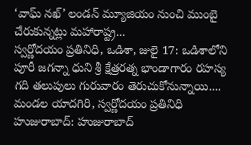‘వాఘ్ నఖ్’ లండన్ మ్యూజియం నుంచి ముంబై చేరుకున్నట్లు మహారాష్ట్ర...
స్వర్ణోదయం ప్రతినిధి, ఒడిశా, జులై 17: ఒడిశాలోని పూరీ జగన్నా ధుని శ్రీ క్షేత్రరత్న భాండాగారం రహస్య గది తలుపులు గురువారం తెరుచుకోనున్నాయి....
మండల యాదగిరి, స్వర్ణోదయం ప్రతినిధి హుజురాబాద్: హుజురాబాద్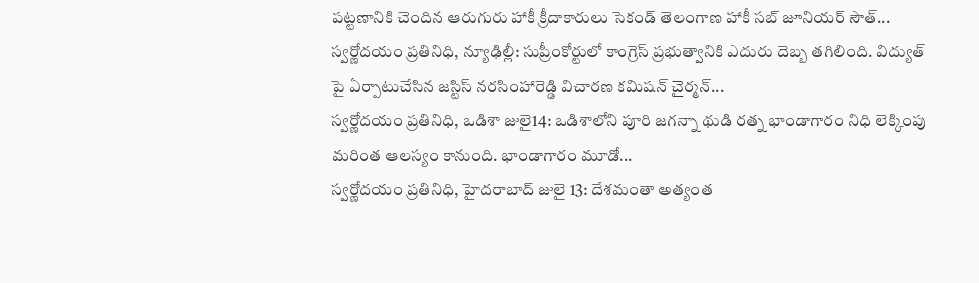పట్టణానికి చెందిన ఆరుగురు హాకీ క్రీదాకారులు సెకండ్ తెలంగాణ హాకీ సబ్ జూనియర్ సౌత్...
స్వర్ణోదయం ప్రతినిధి, న్యూఢిల్లీ: సుప్రీంకోర్టులో కాంగ్రెస్ ప్రభుత్వానికి ఎదురు దెబ్బ తగిలింది. విద్యుత్ పై ఏర్పాటుచేసిన జస్టిస్ నరసింహారెడ్డి విచారణ కమిషన్ చైర్మన్...
స్వర్ణోదయం ప్రతినిధి, ఒడిశా జులై14: ఒడిశాలోని పూరి జగన్నా థుడి రత్న భాండాగారం నిధి లెక్కింపు మరింత ఆలస్యం కానుంది. భాండాగారం మూడో...
స్వర్ణోదయం ప్రతినిధి, హైదరాబాద్ జులై 13: దేశమంతా అత్యంత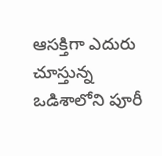ఆసక్తిగా ఎదురు చూస్తున్న ఒడిశాలోని పూరీ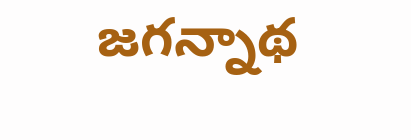జగన్నాథ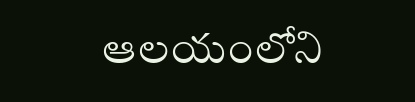ఆలయంలోని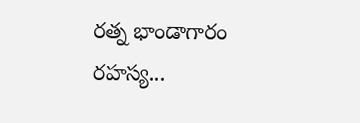రత్న భాండాగారం రహస్య...